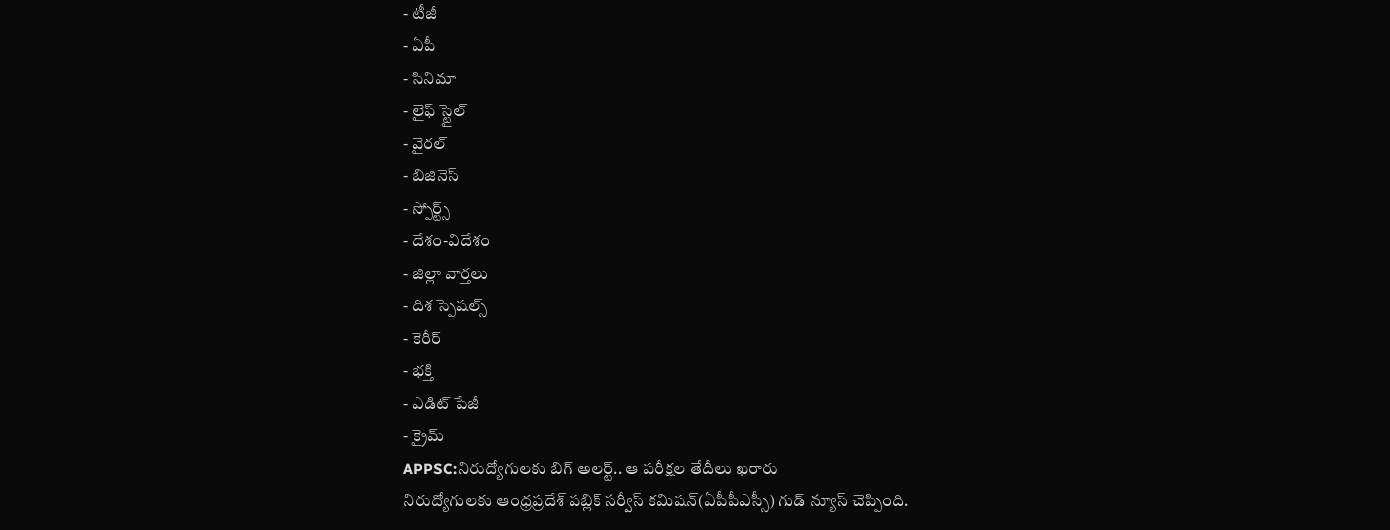- టీజీ
- ఏపీ
- సినిమా
- లైఫ్ స్టైల్
- వైరల్
- బిజినెస్
- స్పోర్ట్స్
- దేశం-విదేశం
- జిల్లా వార్తలు
- దిశ స్పెషల్స్
- కెరీర్
- భక్తి
- ఎడిట్ పేజీ
- క్రైమ్
APPSC:నిరుద్యోగులకు బిగ్ అలర్ట్.. ఆ పరీక్షల తేదీలు ఖరారు
నిరుద్యోగులకు ఆంధ్రప్రదేశ్ పబ్లిక్ సర్వీస్ కమిషన్(ఏపీపీఎస్సీ) గుడ్ న్యూస్ చెప్పింది.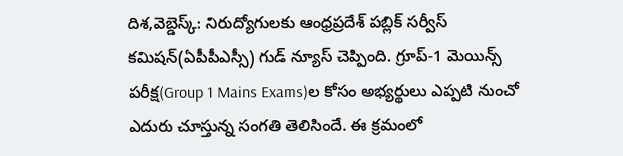దిశ,వెబ్డెస్క్: నిరుద్యోగులకు ఆంధ్రప్రదేశ్ పబ్లిక్ సర్వీస్ కమిషన్(ఏపీపీఎస్సీ) గుడ్ న్యూస్ చెప్పింది. గ్రూప్-1 మెయిన్స్ పరీక్ష(Group 1 Mains Exams)ల కోసం అభ్యర్థులు ఎప్పటి నుంచో ఎదురు చూస్తున్న సంగతి తెలిసిందే. ఈ క్రమంలో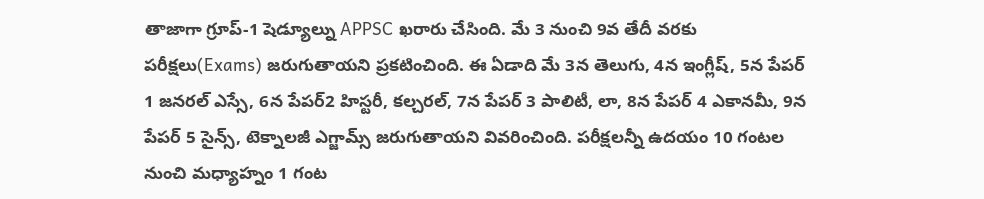తాజాగా గ్రూప్-1 షెడ్యూల్ను APPSC ఖరారు చేసింది. మే 3 నుంచి 9వ తేదీ వరకు పరీక్షలు(Exams) జరుగుతాయని ప్రకటించింది. ఈ ఏడాది మే 3న తెలుగు, 4న ఇంగ్లీష్, 5న పేపర్ 1 జనరల్ ఎస్సే, 6న పేపర్2 హిస్టరీ, కల్చరల్, 7న పేపర్ 3 పాలిటీ, లా, 8న పేపర్ 4 ఎకానమీ, 9న పేపర్ 5 సైన్స్, టెక్నాలజీ ఎగ్జామ్స్ జరుగుతాయని వివరించింది. పరీక్షలన్నీ ఉదయం 10 గంటల నుంచి మధ్యాహ్నం 1 గంట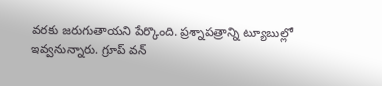వరకు జరుగుతాయని పేర్కొంది. ప్రశ్నాపత్రాన్ని ట్యూబుల్లో ఇవ్వనున్నారు. గ్రూప్ వన్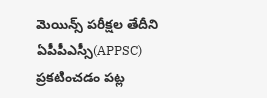మెయిన్స్ పరీక్షల తేదీని ఏపీపీఎస్సీ(APPSC) ప్రకటించడం పట్ల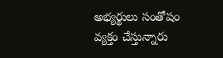అభ్యర్థులు సంతోషం వ్యక్తం చేస్తున్నారు